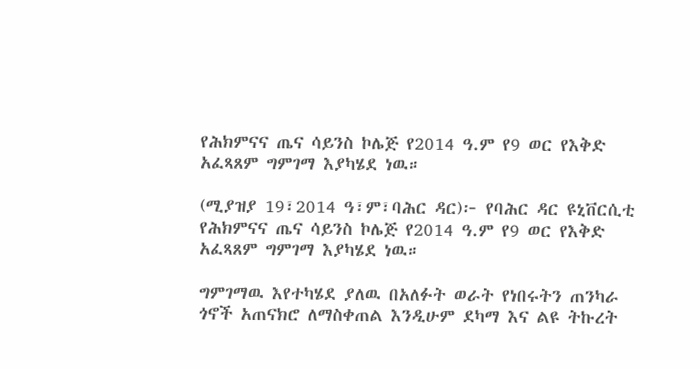የሕክምናና ጤና ሳይንስ ኮሌጅ የ2014 ዓ.ም የ9 ወር የእቅድ አፈጻጸም ግምገማ እያካሄደ ነዉ።

(ሚያዝያ 19፣2014 ዓ፣ም፣ባሕር ዳር)፦ የባሕር ዳር ዩኒቨርሲቲ የሕክምናና ጤና ሳይንስ ኮሌጅ የ2014 ዓ.ም የ9 ወር የእቅድ አፈጻጸም ግምገማ እያካሄደ ነዉ።

ግምገማዉ እየተካሄደ ያለዉ በአለፉት ወራት የነበሩትን ጠንካራ ጎኖች አጠናክሮ ለማስቀጠል እንዲሁም ደካማ እና ልዩ ትኩረት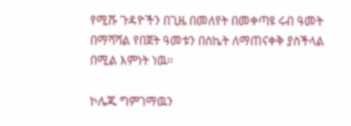የሚሹ ጉዳዮችን በጊዜ በመለየት በመቀጣዩ ሩብ ዓመት በማሻሻል የበጀት ዓመቱን በስኬት ለማጠናቀቅ ያስችላል በሚል እምነት ነዉ።

ኮሌጁ ግምገማዉን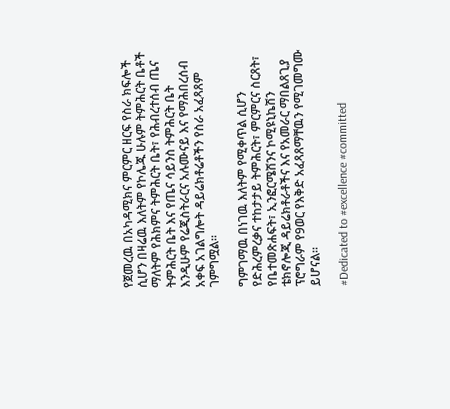የጀመረዉ በአካዳሚክና ምርምር ዘርፍ የስራ ክፍሎች ሲሆን በዛሬዉ እለትም የኮሌጁ ሁሉም ትምሕርት ቤቶች ማለትም የሕክምና ትምሕርት ቤት፣ የሕብረተሰብ ጤና ትምሕርት ቤት እና የጤና ሳይንስ ትምሕርት ቤት እንዲሁም የሬጂስትራርና አሉሙናይ እና የማሕበረሰብ አቀፍ አገልግሎት ዳይሬክቶሬቶችን የስራ አፈጻጸም ገምግሟል።

ግምገማዉ በነገዉ እለትም የሚቀጥል ሲሆን የድሕረምረቃና ተከታታይ ትምሕርት፣ ምርምርና ስርጸት፣ የቤተመጽሐፍት፣ ኢንፎርሜሽንና ኮሚዩኒኬሽን ቴክኖሎጂ ዳይሬክቶራቶችና እና የአመራር ማበልጸጊያ ፕሮግራም የ9ወር የእቅድ አፈጻጸማቸዉን የሚገመግሙ ይሆናል።

#Dedicated to #excellence #committed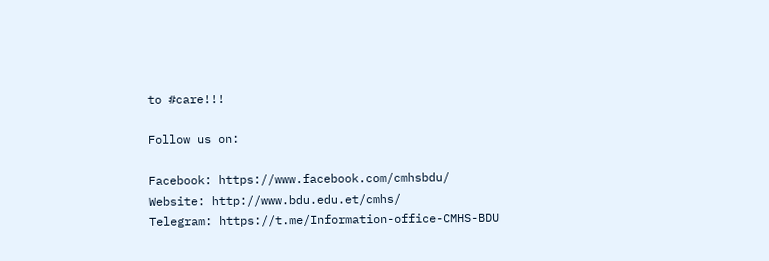to #care!!!

Follow us on:

Facebook: https://www.facebook.com/cmhsbdu/
Website: http://www.bdu.edu.et/cmhs/
Telegram: https://t.me/Information-office-CMHS-BDU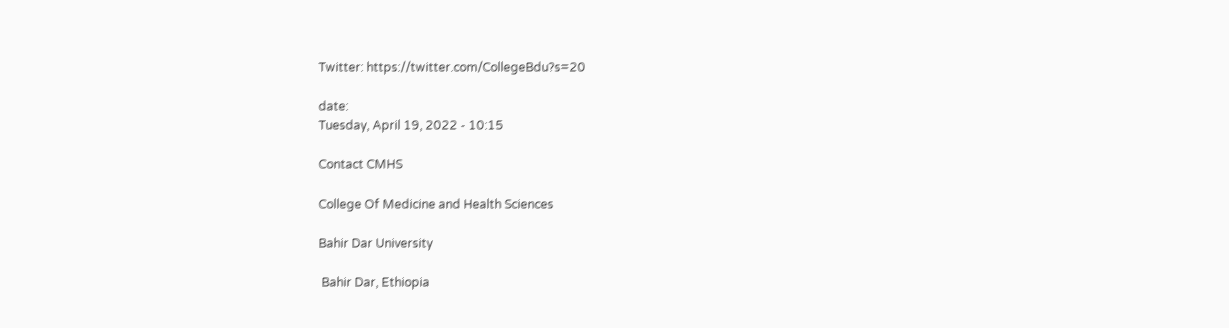Twitter: https://twitter.com/CollegeBdu?s=20

date:
Tuesday, April 19, 2022 - 10:15

Contact CMHS

College Of Medicine and Health Sciences

Bahir Dar University

 Bahir Dar, Ethiopia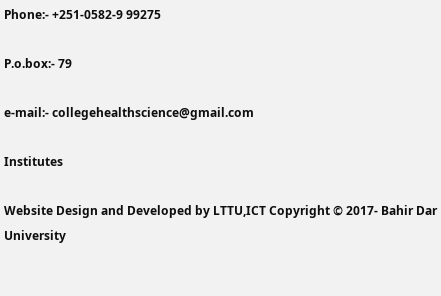Phone:- +251-0582-9 99275

P.o.box:- 79

e-mail:- collegehealthscience@gmail.com

Institutes

Website Design and Developed by LTTU,ICT Copyright © 2017- Bahir Dar University